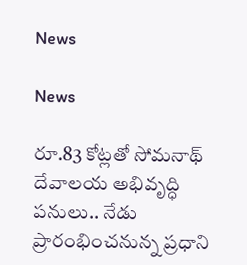News

News

రూ.83 కోట్లతో సోమనాథ్ దేవాలయ అభివృద్ధి పనులు.. నేడు ప్రారంభించనున్న ప్రధాని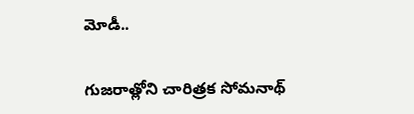మోడీ..

గుజరాత్లోని చారిత్రక సోమనాథ్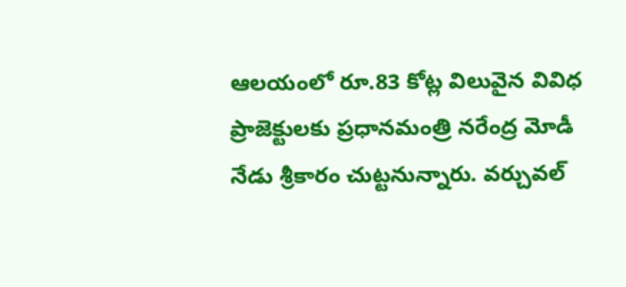ఆలయంలో రూ.83 కోట్ల విలువైన వివిధ ప్రాజెక్టులకు ప్రధానమంత్రి నరేంద్ర మోడీ నేడు శ్రీకారం చుట్టనున్నారు. వర్చువల్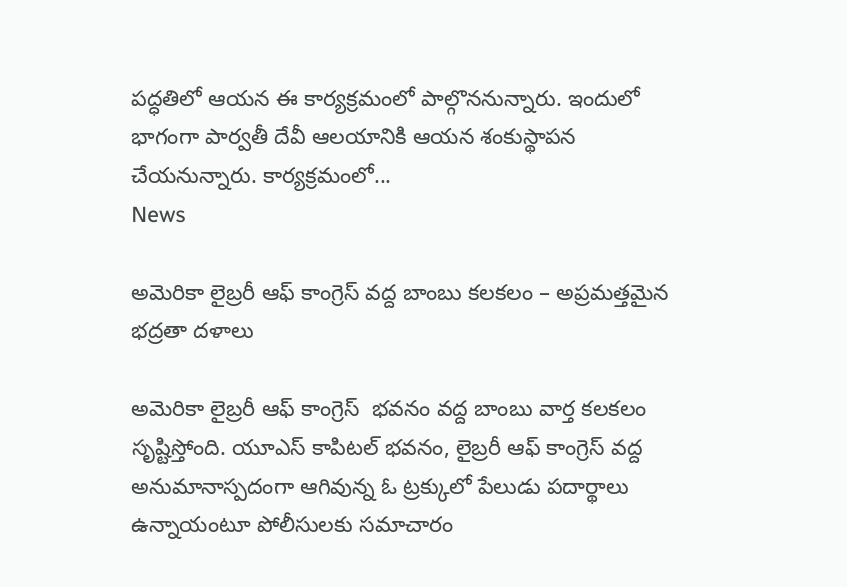పద్ధతిలో ఆయన ఈ కార్యక్రమంలో పాల్గొననున్నారు. ఇందులో భాగంగా పార్వతీ దేవీ ఆలయానికి ఆయన శంకుస్థాపన చేయనున్నారు. కార్యక్రమంలో...
News

అమెరికా లైబ్రరీ ఆఫ్ కాంగ్రెస్ వద్ద బాంబు కలకలం – అప్రమత్తమైన భద్రతా దళాలు

అమెరికా లైబ్రరీ ఆఫ్ కాంగ్రెస్‌  భవనం వద్ద బాంబు వార్త కలకలం సృష్టిస్తోంది. యూఎస్‌ కాపిటల్‌ భవనం, లైబ్రరీ ఆఫ్ కాంగ్రెస్‌ వద్ద అనుమానాస్పదంగా ఆగివున్న ఓ ట్రక్కులో పేలుడు పదార్థాలు ఉన్నాయంటూ పోలీసులకు సమాచారం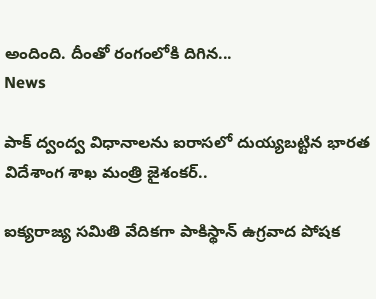అందింది. దీంతో రంగంలోకి దిగిన...
News

పాక్ ద్వంద్వ విధానాలను ఐరాసలో దుయ్యబట్టిన భారత విదేశాంగ శాఖ మంత్రి జైశంకర్..

ఐక్యరాజ్య సమితి వేదికగా పాకిస్థాన్ ఉగ్రవాద పోషక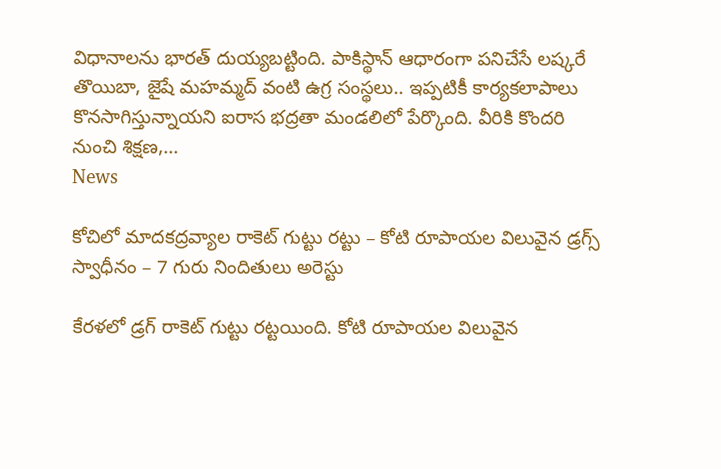విధానాలను భారత్ దుయ్యబట్టింది. పాకిస్థాన్ ఆధారంగా పనిచేసే లష్కరే తొయిబా, జైషే మహమ్మద్ వంటి ఉగ్ర సంస్థలు.. ఇప్పటికీ కార్యకలాపాలు కొనసాగిస్తున్నాయని ఐరాస భద్రతా మండలిలో పేర్కొంది. వీరికి కొందరి నుంచి శిక్షణ,...
News

కోచిలో మాదకద్రవ్యాల రాకెట్ గుట్టు రట్టు – కోటి రూపాయల విలువైన డ్రగ్స్ స్వాధీనం – 7 గురు నిందితులు అరెస్టు

కేరళలో డ్రగ్ రాకెట్ గుట్టు రట్టయింది. కోటి రూపాయల విలువైన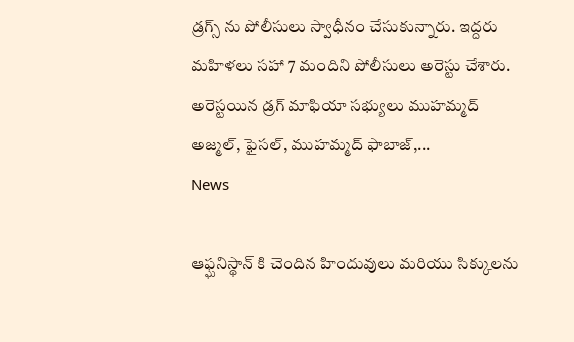డ్రగ్స్ ను పోలీసులు స్వాధీనం చేసుకున్నారు. ఇద్దరు మహిళలు సహా 7 మందిని పోలీసులు అరెస్టు చేశారు. అరెస్టయిన డ్రగ్ మాఫియా సభ్యులు ముహమ్మద్ అజ్మల్, ఫైసల్, ముహమ్మద్ ఫాబాజ్,...
News

ఆఫ్ఘనిస్థాన్ కి చెందిన హిందువులు మరియు సిక్కులను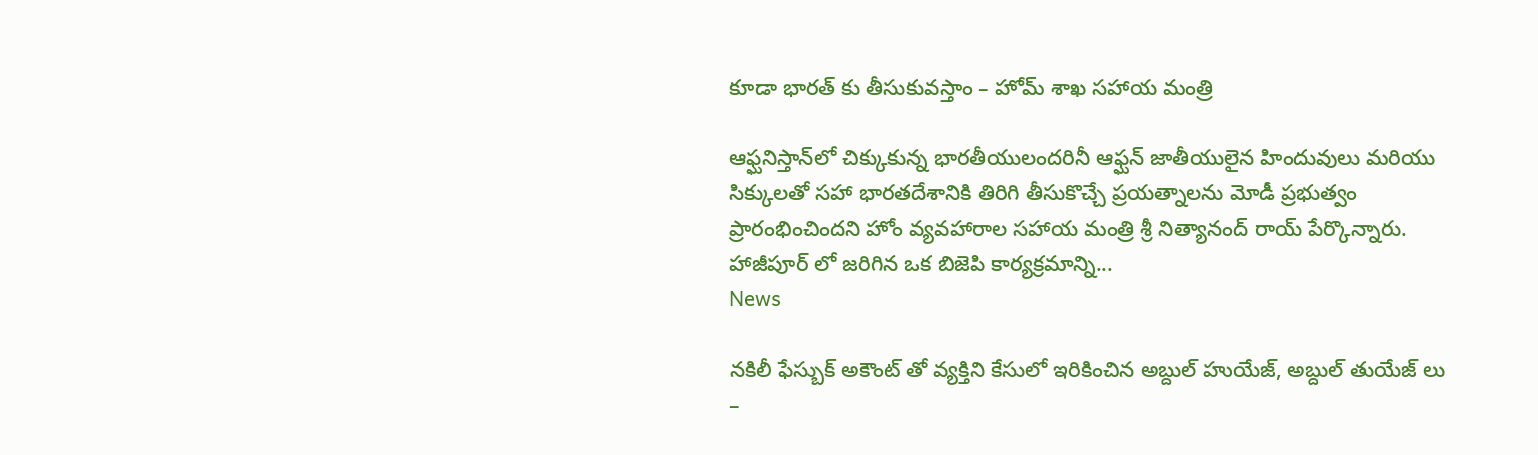కూడా భారత్ కు తీసుకువస్తాం – హోమ్ శాఖ సహాయ మంత్రి

ఆఫ్ఘనిస్తాన్‌లో చిక్కుకున్న భారతీయులందరినీ ఆఫ్ఘన్ జాతీయులైన హిందువులు మరియు సిక్కులతో సహా భారతదేశానికి తిరిగి తీసుకొచ్చే ప్రయత్నాలను మోడీ ప్రభుత్వం ప్రారంభించిందని హోం వ్యవహారాల సహాయ మంత్రి శ్రీ నిత్యానంద్ రాయ్ పేర్కొన్నారు. హాజీపూర్ ‌లో జరిగిన ఒక బిజెపి కార్యక్రమాన్ని...
News

నకిలీ ఫేస్బుక్ అకౌంట్ తో వ్యక్తిని కేసులో ఇరికించిన అబ్దుల్ హుయేజ్, అబ్దుల్ తుయేజ్ లు –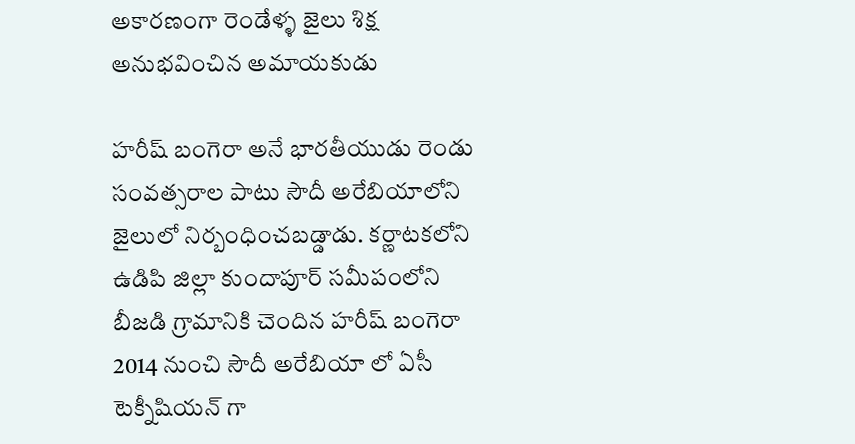అకారణంగా రెండేళ్ళ జైలు శిక్ష అనుభవించిన అమాయకుడు

హరీష్ బంగెరా అనే భారతీయుడు రెండు సంవత్సరాల పాటు సౌదీ అరేబియాలోని జైలులో నిర్బంధించబడ్డాడు. కర్ణాటకలోని ఉడిపి జిల్లా కుందాపూర్ సమీపంలోని బీజడి గ్రామానికి చెందిన హరీష్ బంగెరా 2014 నుంచి సౌదీ అరేబియా లో ఏసీ టెక్నీషియన్ గా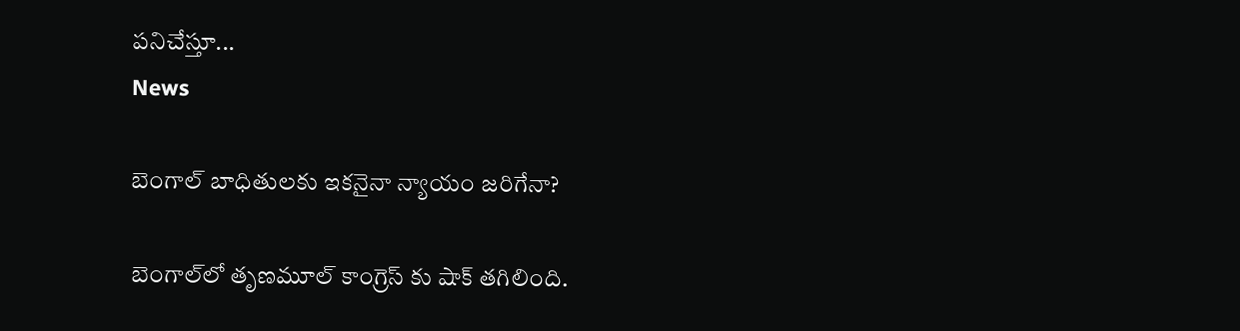పనిచేస్తూ...
News

బెంగాల్ బాధితులకు ఇకనైనా న్యాయం జరిగేనా?

బెంగాల్‌లో తృణమూల్ కాంగ్రెస్ ‌కు షాక్ తగిలింది.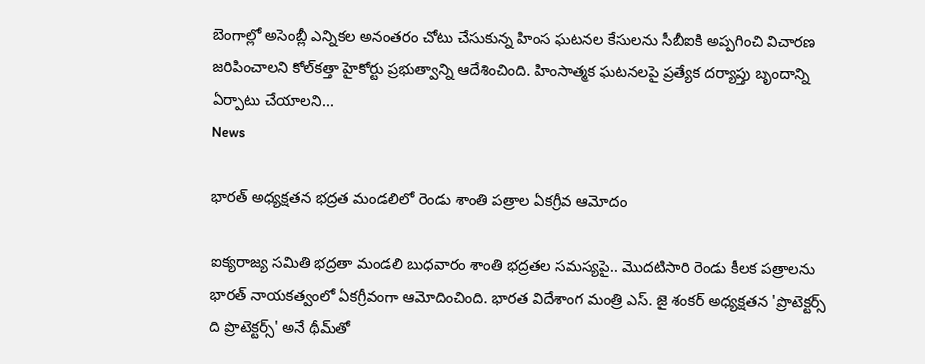బెంగాల్లో అసెంబ్లీ ఎన్నికల అనంతరం చోటు చేసుకున్న హింస ఘటనల కేసులను సీబీఐకి అప్పగించి విచారణ జరిపించాలని కోల్‌కత్తా హైకోర్టు ప్రభుత్వాన్ని ఆదేశించింది. హింసాత్మక ఘటనలపై ప్రత్యేక దర్యాప్తు బృందాన్ని ఏర్పాటు చేయాలని...
News

భారత్ అధ్యక్షతన భద్రత మండలిలో రెండు శాంతి పత్రాల ఏకగ్రీవ ఆమోదం

ఐక్యరాజ్య సమితి భద్రతా మండలి బుధవారం శాంతి భద్రతల సమస్యపై.. మొదటిసారి రెండు కీలక పత్రాలను భారత్ నాయకత్వంలో ఏకగ్రీవంగా ఆమోదించింది. భారత విదేశాంగ మంత్రి ఎస్. జై శంకర్ అధ్యక్షతన 'ప్రొటెక్టర్స్ ది ప్రొటెక్టర్స్' అనే థీమ్‌తో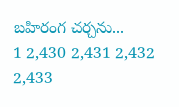బహిరంగ చర్చను...
1 2,430 2,431 2,432 2,433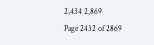2,434 2,869
Page 2432 of 2869